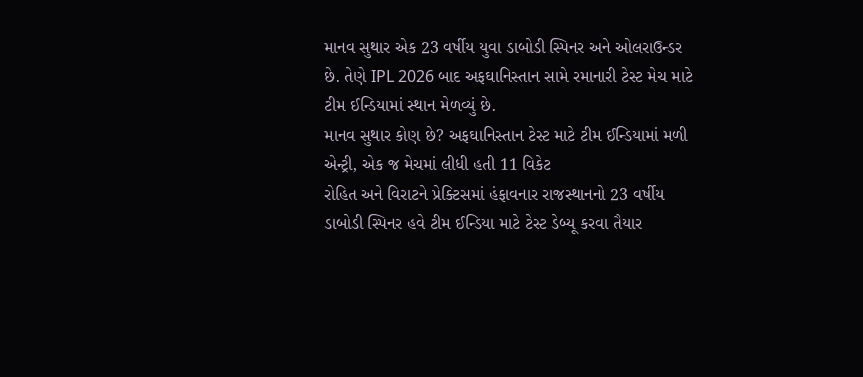માનવ સુથાર એક 23 વર્ષીય યુવા ડાબોડી સ્પિનર અને ઓલરાઉન્ડર છે. તેણે IPL 2026 બાદ અફઘાનિસ્તાન સામે રમાનારી ટેસ્ટ મેચ માટે ટીમ ઈન્ડિયામાં સ્થાન મેળવ્યું છે.
માનવ સુથાર કોણ છે? અફઘાનિસ્તાન ટેસ્ટ માટે ટીમ ઈન્ડિયામાં મળી એન્ટ્રી, એક જ મેચમાં લીધી હતી 11 વિકેટ
રોહિત અને વિરાટને પ્રેક્ટિસમાં હંફાવનાર રાજસ્થાનનો 23 વર્ષીય ડાબોડી સ્પિનર હવે ટીમ ઈન્ડિયા માટે ટેસ્ટ ડેબ્યૂ કરવા તૈયાર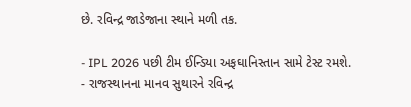છે. રવિન્દ્ર જાડેજાના સ્થાને મળી તક.

- IPL 2026 પછી ટીમ ઈન્ડિયા અફઘાનિસ્તાન સામે ટેસ્ટ રમશે.
- રાજસ્થાનના માનવ સુથારને રવિન્દ્ર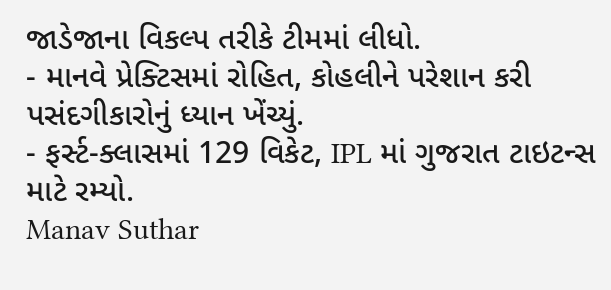જાડેજાના વિકલ્પ તરીકે ટીમમાં લીધો.
- માનવે પ્રેક્ટિસમાં રોહિત, કોહલીને પરેશાન કરી પસંદગીકારોનું ધ્યાન ખેંચ્યું.
- ફર્સ્ટ-ક્લાસમાં 129 વિકેટ, IPL માં ગુજરાત ટાઇટન્સ માટે રમ્યો.
Manav Suthar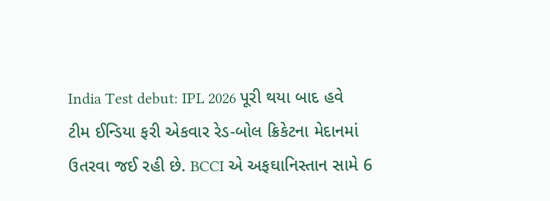India Test debut: IPL 2026 પૂરી થયા બાદ હવે ટીમ ઈન્ડિયા ફરી એકવાર રેડ-બોલ ક્રિકેટના મેદાનમાં ઉતરવા જઈ રહી છે. BCCI એ અફઘાનિસ્તાન સામે 6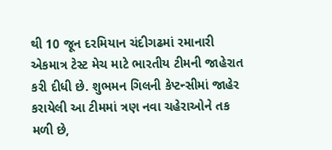થી 10 જૂન દરમિયાન ચંદીગઢમાં રમાનારી એકમાત્ર ટેસ્ટ મેચ માટે ભારતીય ટીમની જાહેરાત કરી દીધી છે. શુભમન ગિલની કેપ્ટન્સીમાં જાહેર કરાયેલી આ ટીમમાં ત્રણ નવા ચહેરાઓને તક મળી છે,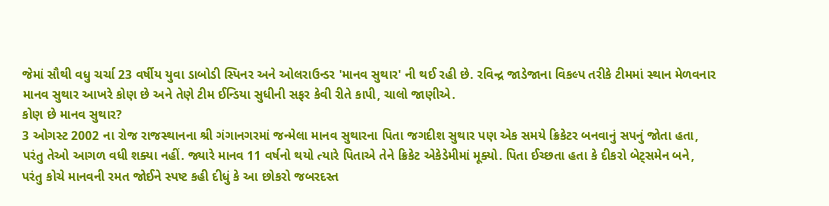જેમાં સૌથી વધુ ચર્ચા 23 વર્ષીય યુવા ડાબોડી સ્પિનર અને ઓલરાઉન્ડર 'માનવ સુથાર' ની થઈ રહી છે. રવિન્દ્ર જાડેજાના વિકલ્પ તરીકે ટીમમાં સ્થાન મેળવનાર માનવ સુથાર આખરે કોણ છે અને તેણે ટીમ ઈન્ડિયા સુધીની સફર કેવી રીતે કાપી, ચાલો જાણીએ.
કોણ છે માનવ સુથાર?
3 ઓગસ્ટ 2002 ના રોજ રાજસ્થાનના શ્રી ગંગાનગરમાં જન્મેલા માનવ સુથારના પિતા જગદીશ સુથાર પણ એક સમયે ક્રિકેટર બનવાનું સપનું જોતા હતા, પરંતુ તેઓ આગળ વધી શક્યા નહીં. જ્યારે માનવ 11 વર્ષનો થયો ત્યારે પિતાએ તેને ક્રિકેટ એકેડેમીમાં મૂક્યો. પિતા ઈચ્છતા હતા કે દીકરો બેટ્સમેન બને, પરંતુ કોચે માનવની રમત જોઈને સ્પષ્ટ કહી દીધું કે આ છોકરો જબરદસ્ત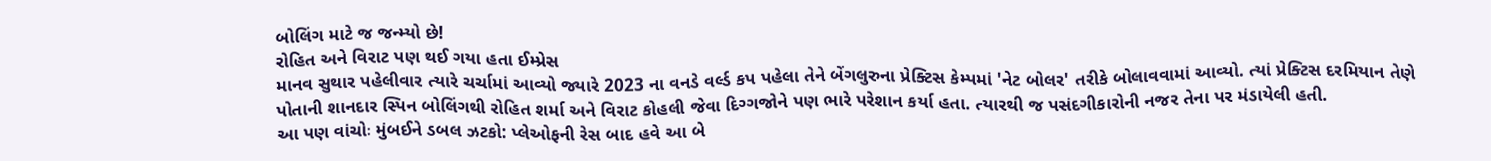બોલિંગ માટે જ જન્મ્યો છે!
રોહિત અને વિરાટ પણ થઈ ગયા હતા ઈમ્પ્રેસ
માનવ સુથાર પહેલીવાર ત્યારે ચર્ચામાં આવ્યો જ્યારે 2023 ના વનડે વર્લ્ડ કપ પહેલા તેને બેંગલુરુના પ્રેક્ટિસ કેમ્પમાં 'નેટ બોલર' તરીકે બોલાવવામાં આવ્યો. ત્યાં પ્રેક્ટિસ દરમિયાન તેણે પોતાની શાનદાર સ્પિન બોલિંગથી રોહિત શર્મા અને વિરાટ કોહલી જેવા દિગ્ગજોને પણ ભારે પરેશાન કર્યા હતા. ત્યારથી જ પસંદગીકારોની નજર તેના પર મંડાયેલી હતી.
આ પણ વાંચોઃ મુંબઈને ડબલ ઝટકો: પ્લેઓફની રેસ બાદ હવે આ બે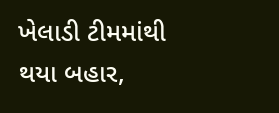ખેલાડી ટીમમાંથી થયા બહાર,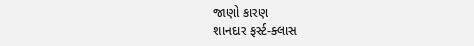જાણો કારણ
શાનદાર ફર્સ્ટ-ક્લાસ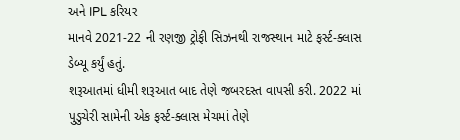અને IPL કરિયર
માનવે 2021-22 ની રણજી ટ્રોફી સિઝનથી રાજસ્થાન માટે ફર્સ્ટ-ક્લાસ ડેબ્યૂ કર્યું હતું.
શરૂઆતમાં ધીમી શરૂઆત બાદ તેણે જબરદસ્ત વાપસી કરી. 2022 માં પુડુચેરી સામેની એક ફર્સ્ટ-ક્લાસ મેચમાં તેણે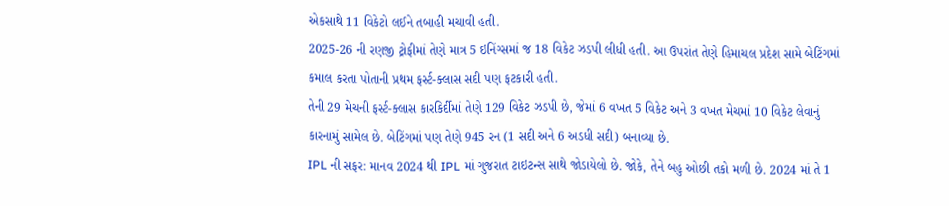એકસાથે 11 વિકેટો લઈને તબાહી મચાવી હતી.
2025-26 ની રણજી ટ્રોફીમાં તેણે માત્ર 5 ઇનિંગ્સમાં જ 18 વિકેટ ઝડપી લીધી હતી. આ ઉપરાંત તેણે હિમાચલ પ્રદેશ સામે બેટિંગમાં કમાલ કરતા પોતાની પ્રથમ ફર્સ્ટ-ક્લાસ સદી પણ ફટકારી હતી.
તેની 29 મેચની ફર્સ્ટ-ક્લાસ કારકિર્દીમાં તેણે 129 વિકેટ ઝડપી છે, જેમાં 6 વખત 5 વિકેટ અને 3 વખત મેચમાં 10 વિકેટ લેવાનું કારનામું સામેલ છે. બેટિંગમાં પણ તેણે 945 રન (1 સદી અને 6 અડધી સદી) બનાવ્યા છે.
IPL ની સફર: માનવ 2024 થી IPL માં ગુજરાત ટાઇટન્સ સાથે જોડાયેલો છે. જોકે, તેને બહુ ઓછી તકો મળી છે. 2024 માં તે 1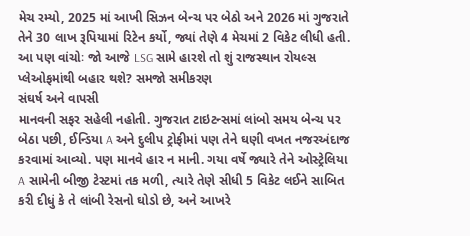મેચ રમ્યો, 2025 માં આખી સિઝન બેન્ચ પર બેઠો અને 2026 માં ગુજરાતે તેને 30 લાખ રૂપિયામાં રિટેન કર્યો, જ્યાં તેણે 4 મેચમાં 2 વિકેટ લીધી હતી.
આ પણ વાંચોઃ જો આજે LSG સામે હારશે તો શું રાજસ્થાન રોયલ્સ પ્લેઓફમાંથી બહાર થશે? સમજો સમીકરણ
સંઘર્ષ અને વાપસી
માનવની સફર સહેલી નહોતી. ગુજરાત ટાઇટન્સમાં લાંબો સમય બેન્ચ પર બેઠા પછી, ઈન્ડિયા A અને દુલીપ ટ્રોફીમાં પણ તેને ઘણી વખત નજરઅંદાજ કરવામાં આવ્યો. પણ માનવે હાર ન માની. ગયા વર્ષે જ્યારે તેને ઓસ્ટ્રેલિયા A સામેની બીજી ટેસ્ટમાં તક મળી, ત્યારે તેણે સીધી 5 વિકેટ લઈને સાબિત કરી દીધું કે તે લાંબી રેસનો ઘોડો છે, અને આખરે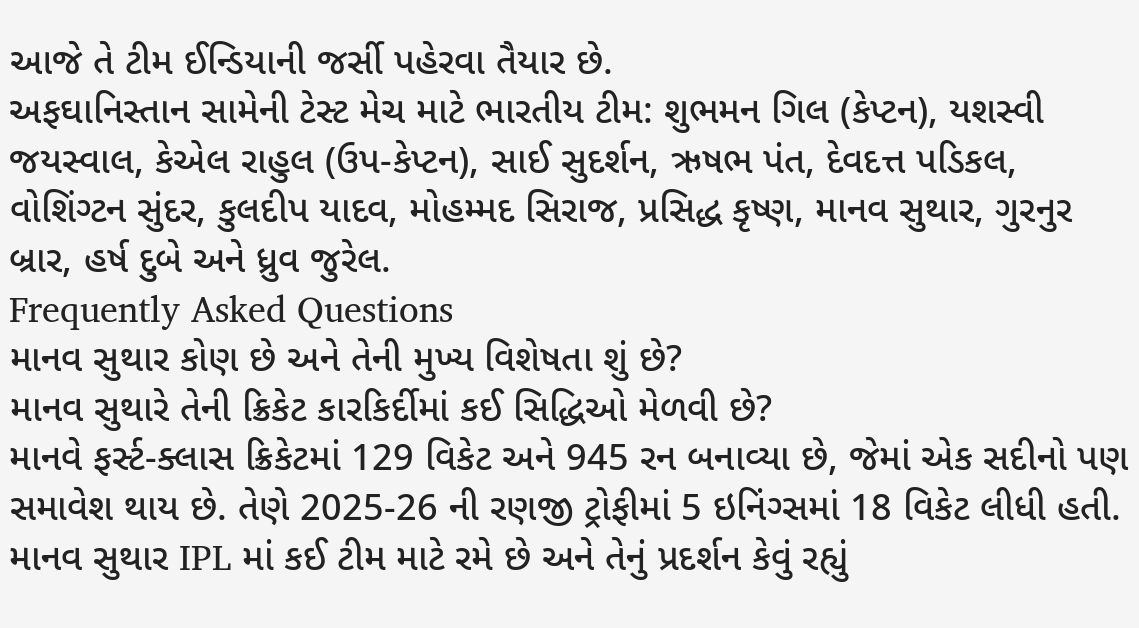આજે તે ટીમ ઈન્ડિયાની જર્સી પહેરવા તૈયાર છે.
અફઘાનિસ્તાન સામેની ટેસ્ટ મેચ માટે ભારતીય ટીમ: શુભમન ગિલ (કેપ્ટન), યશસ્વી જયસ્વાલ, કેએલ રાહુલ (ઉપ-કેપ્ટન), સાઈ સુદર્શન, ઋષભ પંત, દેવદત્ત પડિકલ, વોશિંગ્ટન સુંદર, કુલદીપ યાદવ, મોહમ્મદ સિરાજ, પ્રસિદ્ધ કૃષ્ણ, માનવ સુથાર, ગુરનુર બ્રાર, હર્ષ દુબે અને ધ્રુવ જુરેલ.
Frequently Asked Questions
માનવ સુથાર કોણ છે અને તેની મુખ્ય વિશેષતા શું છે?
માનવ સુથારે તેની ક્રિકેટ કારકિર્દીમાં કઈ સિદ્ધિઓ મેળવી છે?
માનવે ફર્સ્ટ-ક્લાસ ક્રિકેટમાં 129 વિકેટ અને 945 રન બનાવ્યા છે, જેમાં એક સદીનો પણ સમાવેશ થાય છે. તેણે 2025-26 ની રણજી ટ્રોફીમાં 5 ઇનિંગ્સમાં 18 વિકેટ લીધી હતી.
માનવ સુથાર IPL માં કઈ ટીમ માટે રમે છે અને તેનું પ્રદર્શન કેવું રહ્યું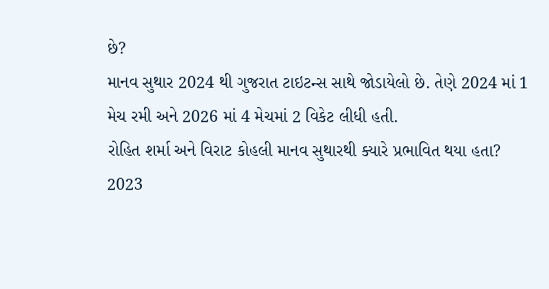છે?
માનવ સુથાર 2024 થી ગુજરાત ટાઇટન્સ સાથે જોડાયેલો છે. તેણે 2024 માં 1 મેચ રમી અને 2026 માં 4 મેચમાં 2 વિકેટ લીધી હતી.
રોહિત શર્મા અને વિરાટ કોહલી માનવ સુથારથી ક્યારે પ્રભાવિત થયા હતા?
2023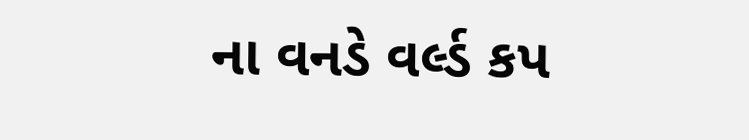ના વનડે વર્લ્ડ કપ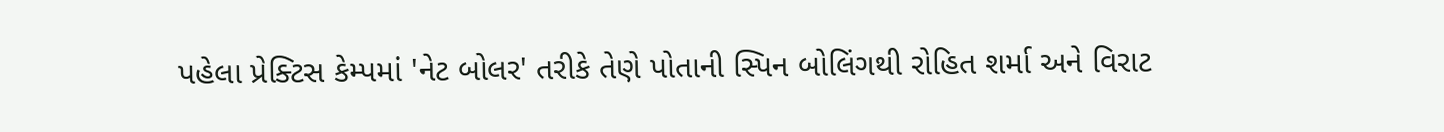પહેલા પ્રેક્ટિસ કેમ્પમાં 'નેટ બોલર' તરીકે તેણે પોતાની સ્પિન બોલિંગથી રોહિત શર્મા અને વિરાટ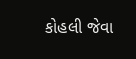કોહલી જેવા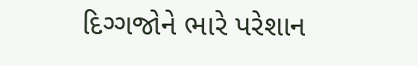દિગ્ગજોને ભારે પરેશાન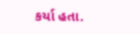કર્યા હતા.